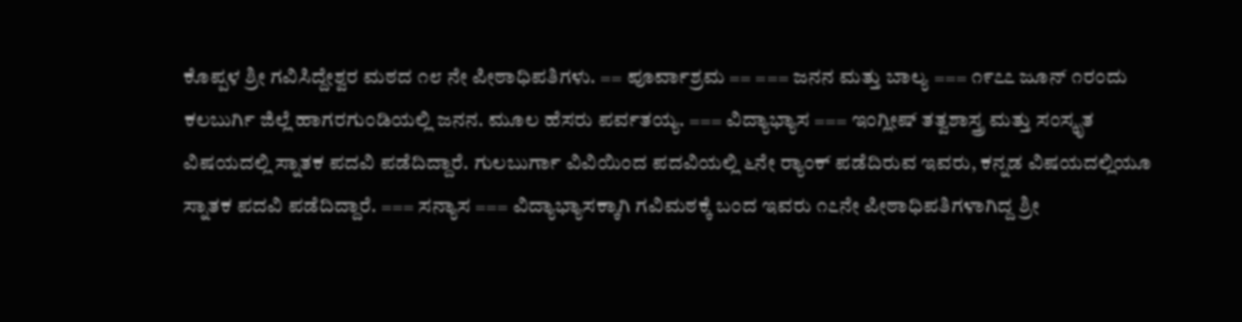ಕೊಪ್ಪಳ ಶ್ರೀ ಗವಿಸಿದ್ದೇಶ್ವರ ಮಠದ ೧೮ ನೇ ಪೀಠಾಧಿಪತಿಗಳು. == ಪೂರ್ವಾಶ್ರಮ == === ಜನನ ಮತ್ತು ಬಾಲ್ಯ === ೧೯೭೭ ಜೂನ್ ೧ರಂದು ಕಲಬುರ್ಗಿ ಜಿಲ್ಲೆ ಹಾಗರಗುಂಡಿಯಲ್ಲಿ ಜನನ. ಮೂಲ ಹೆಸರು ಪರ್ವತಯ್ಯ. === ವಿದ್ಯಾಭ್ಯಾಸ === ಇಂಗ್ಲೀಷ್ ತತ್ವಶಾಸ್ತ್ರ ಮತ್ತು ಸಂಸ್ಕೃತ ವಿಷಯದಲ್ಲಿ ಸ್ನಾತಕ ಪದವಿ ಪಡೆದಿದ್ದಾರೆ. ಗುಲಬುರ್ಗಾ ವಿವಿಯಿಂದ ಪದವಿಯಲ್ಲಿ ೬ನೇ ರ‍್ಯಾಂಕ್ ಪಡೆದಿರುವ ಇವರು, ಕನ್ನಡ ವಿಷಯದಲ್ಲಿಯೂ ಸ್ನಾತಕ ಪದವಿ ಪಡೆದಿದ್ದಾರೆ. === ಸನ್ಯಾಸ === ವಿದ್ಯಾಭ್ಯಾಸಕ್ಕಾಗಿ ಗವಿಮಠಕ್ಕೆ ಬಂದ ಇವರು ೧೭ನೇ ಪೀಠಾಧಿಪತಿಗಳಾಗಿದ್ದ ಶ್ರೀ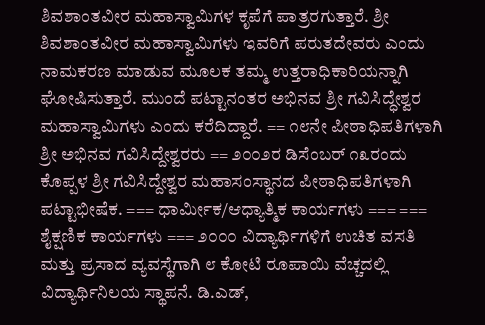ಶಿವಶಾಂತವೀರ ಮಹಾಸ್ವಾಮಿಗಳ ಕೃಪೆಗೆ ಪಾತ್ರರಗುತ್ತಾರೆ. ಶ್ರೀ ಶಿವಶಾಂತವೀರ ಮಹಾಸ್ವಾಮಿಗಳು ಇವರಿಗೆ ಪರುತದೇವರು ಎಂದು ನಾಮಕರಣ ಮಾಡುವ ಮೂಲಕ ತಮ್ಮ ಉತ್ತರಾಧಿಕಾರಿಯನ್ನಾಗಿ ಘೋಷಿಸುತ್ತಾರೆ. ಮುಂದೆ ಪಟ್ಟಾನಂತರ ಅಭಿನವ ಶ್ರೀ ಗವಿಸಿದ್ಧೇಶ್ವರ ಮಹಾಸ್ವಾಮಿಗಳು ಎಂದು ಕರೆದಿದ್ದಾರೆ. == ೧೮ನೇ ಪೀಠಾಧಿಪತಿಗಳಾಗಿ ಶ್ರೀ ಅಭಿನವ ಗವಿಸಿದ್ದೇಶ್ವರರು == ೨೦೦೨ರ ಡಿಸೆಂಬರ್ ೧೩ರಂದು ಕೊಪ್ಪಳ ಶ್ರೀ ಗವಿಸಿದ್ದೇಶ್ವರ ಮಹಾಸಂಸ್ಥಾನದ ಪೀಠಾಧಿಪತಿಗಳಾಗಿ ಪಟ್ಟಾಭೀಷೆಕ. === ಧಾರ್ಮೀಕ/ಆಧ್ಯಾತ್ಮಿಕ ಕಾರ್ಯಗಳು === === ಶೈಕ್ಷಣಿಕ ಕಾರ್ಯಗಳು === ೨೦೦೦ ವಿದ್ಯಾರ್ಥಿಗಳಿಗೆ ಉಚಿತ ವಸತಿ ಮತ್ತು ಪ್ರಸಾದ ವ್ಯವಸ್ಥೆಗಾಗಿ ೮ ಕೋಟಿ ರೂಪಾಯಿ ವೆಚ್ಚದಲ್ಲಿ ವಿದ್ಯಾರ್ಥಿನಿಲಯ ಸ್ಥಾಪನೆ. ಡಿ.ಎಡ್,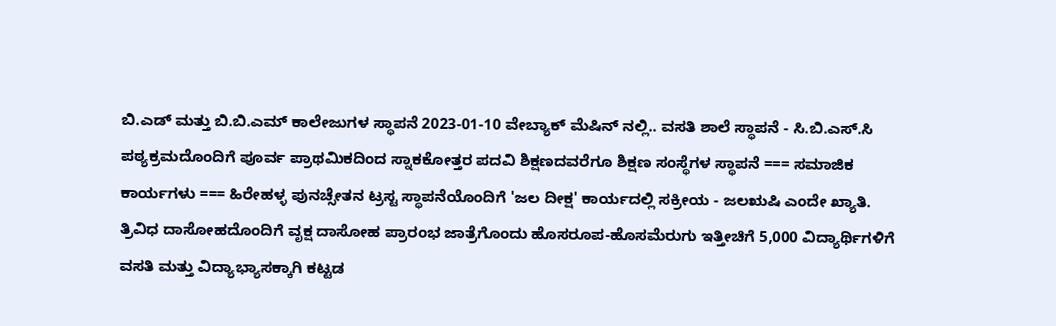ಬಿ.ಎಡ್ ಮತ್ತು ಬಿ.ಬಿ.ಎಮ್ ಕಾಲೇಜುಗಳ ಸ್ಥಾಪನೆ 2023-01-10 ವೇಬ್ಯಾಕ್ ಮೆಷಿನ್ ನಲ್ಲಿ.. ವಸತಿ ಶಾಲೆ ಸ್ಥಾಪನೆ - ಸಿ.ಬಿ.ಎಸ್.ಸಿ ಪಠ್ಯಕ್ರಮದೊಂದಿಗೆ ಪೂರ್ವ ಪ್ರಾಥಮಿಕದಿಂದ ಸ್ನಾಕಕೋತ್ತರ ಪದವಿ ಶಿಕ್ಷಣದವರೆಗೂ ಶಿಕ್ಷಣ ಸಂಸ್ಥೆಗಳ ಸ್ಥಾಪನೆ === ಸಮಾಜಿಕ ಕಾರ್ಯಗಳು === ಹಿರೇಹಳ್ಳ ಪುನಚ್ಸೇತನ ಟ್ರಸ್ಟ ಸ್ಥಾಪನೆಯೊಂದಿಗೆ 'ಜಲ ದೀಕ್ಷ' ಕಾರ್ಯದಲ್ಲಿ ಸಕ್ರೀಯ - ಜಲಋಷಿ ಎಂದೇ ಖ್ಯಾತಿ. ತ್ರಿವಿಧ ದಾಸೋಹದೊಂದಿಗೆ ವೃಕ್ಷ ದಾಸೋಹ ಪ್ರಾರಂಭ ಜಾತ್ರೆಗೊಂದು ಹೊಸರೂಪ-ಹೊಸಮೆರುಗು ಇತ್ತೀಚಿಗೆ 5,000 ವಿದ್ಯಾರ್ಥಿಗಳಿಗೆ ವಸತಿ ಮತ್ತು ವಿದ್ಯಾಭ್ಯಾಸಕ್ಕಾಗಿ ಕಟ್ಟಡ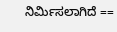ನಿರ್ಮಿಸಲಾಗಿದೆ ==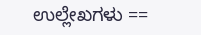ಉಲ್ಲೇಖಗಳು ==